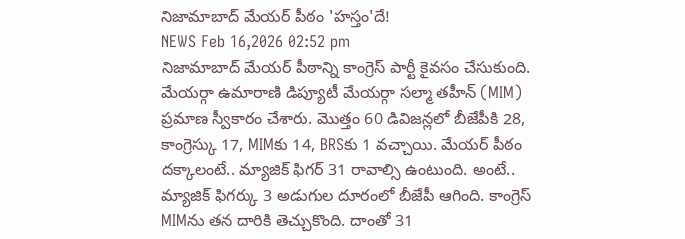నిజామాబాద్ మేయర్ పీఠం 'హస్తం'దే!
NEWS Feb 16,2026 02:52 pm
నిజామాబాద్ మేయర్ పీఠాన్ని కాంగ్రెస్ పార్టీ కైవసం చేసుకుంది. మేయర్గా ఉమారాణి డిప్యూటీ మేయర్గా సల్మా తహీన్ (MIM) ప్రమాణ స్వీకారం చేశారు. మొత్తం 60 డివిజన్లలో బీజేపీకి 28, కాంగ్రెస్కు 17, MIMకు 14, BRSకు 1 వచ్చాయి. మేయర్ పీఠం దక్కాలంటే.. మ్యాజిక్ ఫిగర్ 31 రావాల్సి ఉంటుంది. అంటే.. మ్యాజిక్ ఫిగర్కు 3 అడుగుల దూరంలో బీజేపీ ఆగింది. కాంగ్రెస్ MIMను తన దారికి తెచ్చుకొంది. దాంతో 31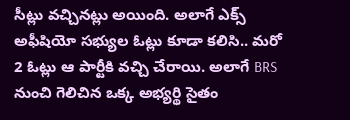సీట్లు వచ్చినట్లు అయింది. అలాగే ఎక్స్ అఫీషియో సభ్యుల ఓట్లు కూడా కలిసి.. మరో 2 ఓట్లు ఆ పార్టీకి వచ్చి చేరాయి. అలాగే BRS నుంచి గెలిచిన ఒక్క అభ్యర్థి సైతం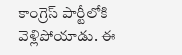కాంగ్రెస్ పార్టీలోకి వెళ్లిపోయాడు. ఈ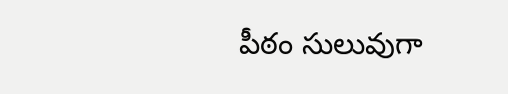పీఠం సులువుగా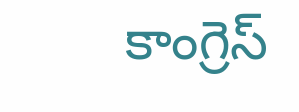కాంగ్రెస్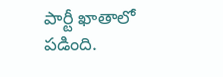పార్టీ ఖాతాలో పడింది.